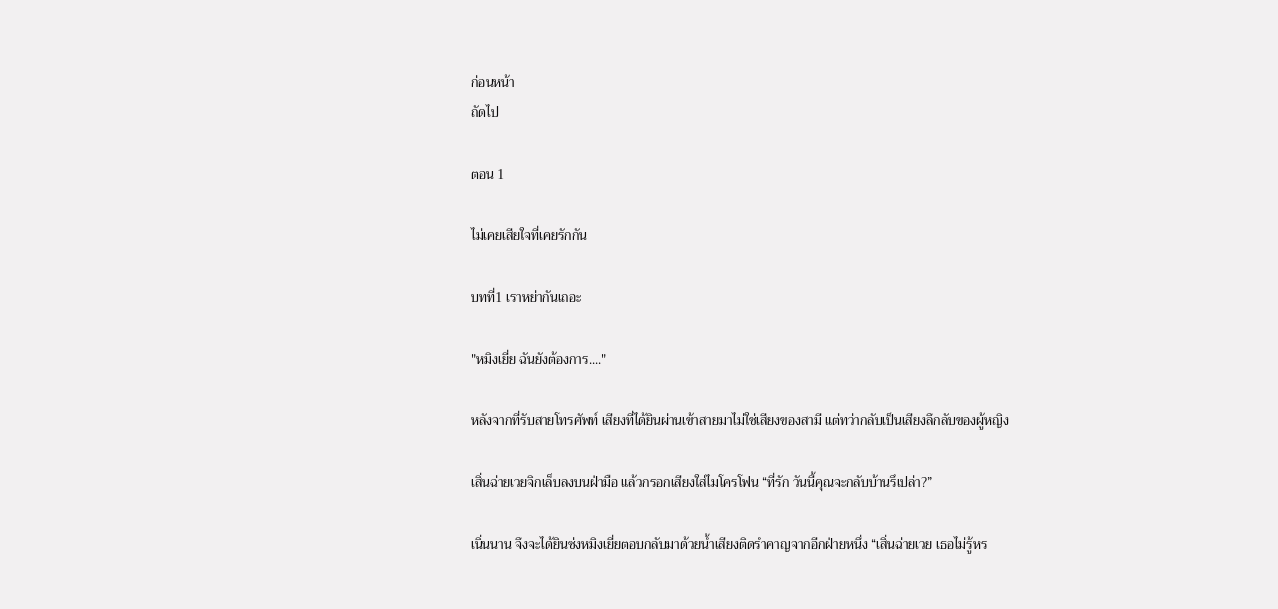ก่อนหน้า
ถัดไป

ตอน 1

ไม่เคยเสียใจที่เคยรักกัน

บทที่1 เราหย่ากันเถอะ

"หมิงเยี่ย ฉันยังต้องการ...."

หลังจากที่รับสายโทรศัพท์ เสียงที่ได้ยินผ่านเข้าสายมาไม่ใช่เสียงของสามี แต่ทว่ากลับเป็นเสียงลึกลับของผู้หญิง

เสิ่นฉ่ายเวยจิกเล็บลงบนฝ่ามือ แล้วกรอกเสียงใส่ไมโครโฟน “ที่รัก วันนี้คุณจะกลับบ้านรึเปล่า?”

เนิ่นนาน จึงจะได้ยินซ่งหมิงเยี่ยตอบกลับมาด้วยน้ำเสียงติดรำคาญจากอีกฝ่ายหนึ่ง “เสิ่นฉ่ายเวย เธอไม่รู้หร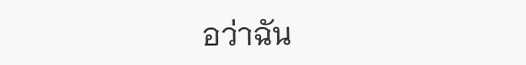อว่าฉัน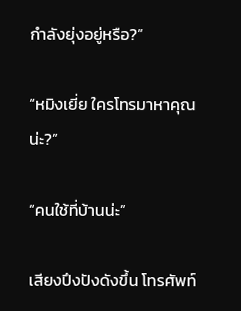กำลังยุ่งอยู่หรือ?”

“หมิงเยี่ย ใครโทรมาหาคุณน่ะ?”

“คนใช้ที่บ้านน่ะ”

เสียงปึงปังดังขึ้น โทรศัพท์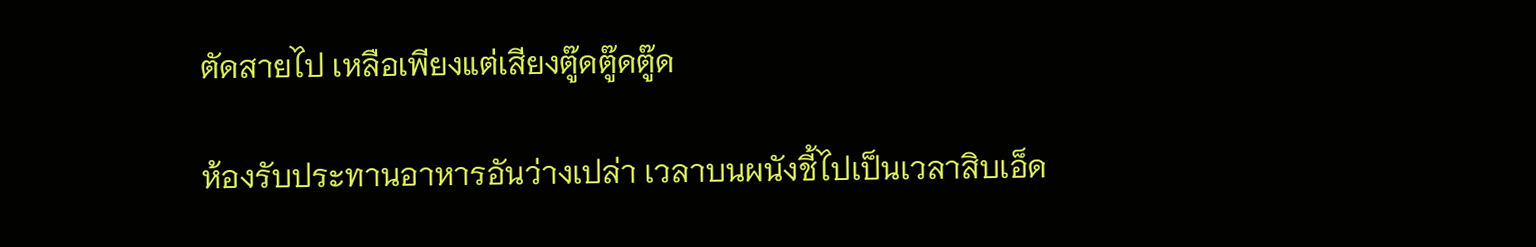ตัดสายไป เหลือเพียงแต่เสียงตู๊ดตู๊ดตู๊ด

ห้องรับประทานอาหารอันว่างเปล่า เวลาบนผนังชี้ไปเป็นเวลาสิบเอ็ด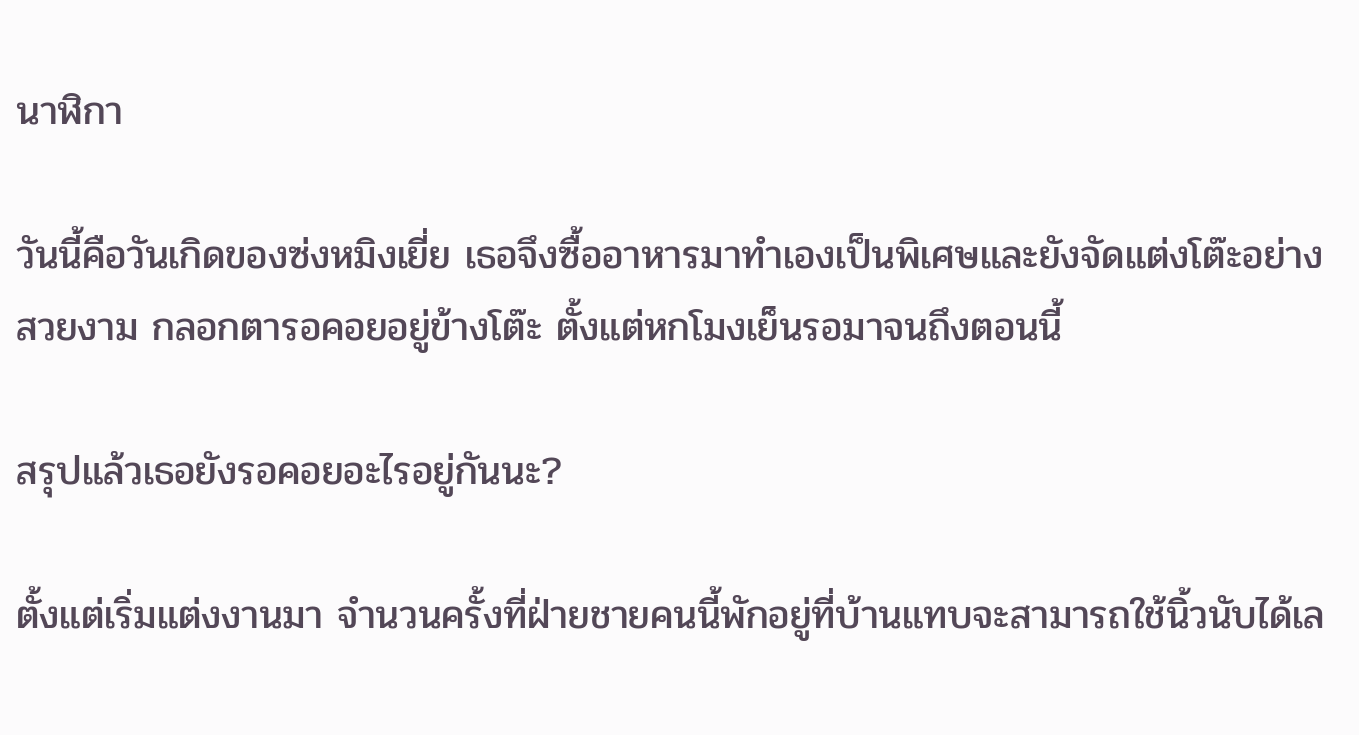นาฬิกา

วันนี้คือวันเกิดของซ่งหมิงเยี่ย เธอจึงซื้ออาหารมาทำเองเป็นพิเศษและยังจัดแต่งโต๊ะอย่างสวยงาม กลอกตารอคอยอยู่ข้างโต๊ะ ตั้งแต่หกโมงเย็นรอมาจนถึงตอนนี้

สรุปแล้วเธอยังรอคอยอะไรอยู่กันนะ?

ตั้งแต่เริ่มแต่งงานมา จำนวนครั้งที่ฝ่ายชายคนนี้พักอยู่ที่บ้านแทบจะสามารถใช้นิ้วนับได้เล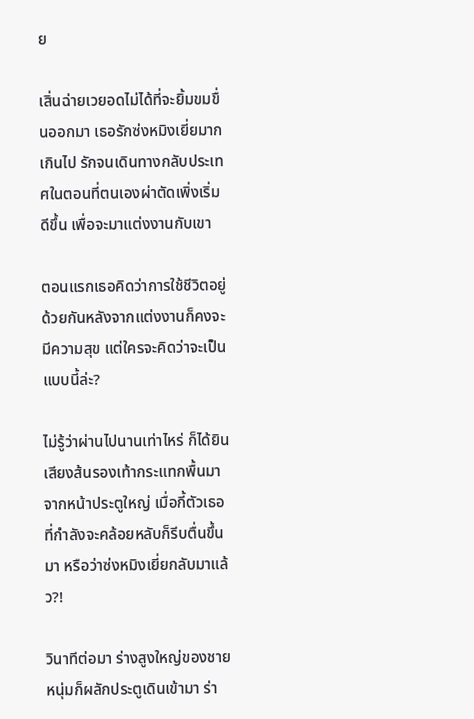ย

เสิ่นฉ่ายเวยอดไม่ได้ที่จะยิ้มขมขื่นออกมา เธอรักซ่งหมิงเยี่ยมากเกินไป รักจนเดินทางกลับประเทศในตอนที่ตนเองผ่าตัดเพิ่งเริ่มดีขึ้น เพื่อจะมาแต่งงานกับเขา

ตอนแรกเธอคิดว่าการใช้ชีวิตอยู่ด้วยกันหลังจากแต่งงานก็คงจะมีความสุข แต่ใครจะคิดว่าจะเป็นแบบนี้ล่ะ?

ไม่รู้ว่าผ่านไปนานเท่าไหร่ ก็ได้ยินเสียงส้นรองเท้ากระแทกพื้นมาจากหน้าประตูใหญ่ เมื่อกี้ตัวเธอที่กำลังจะคล้อยหลับก็รีบตื่นขึ้นมา หรือว่าซ่งหมิงเยี่ยกลับมาแล้ว?!

วินาทีต่อมา ร่างสูงใหญ่ของชายหนุ่มก็ผลักประตูเดินเข้ามา ร่า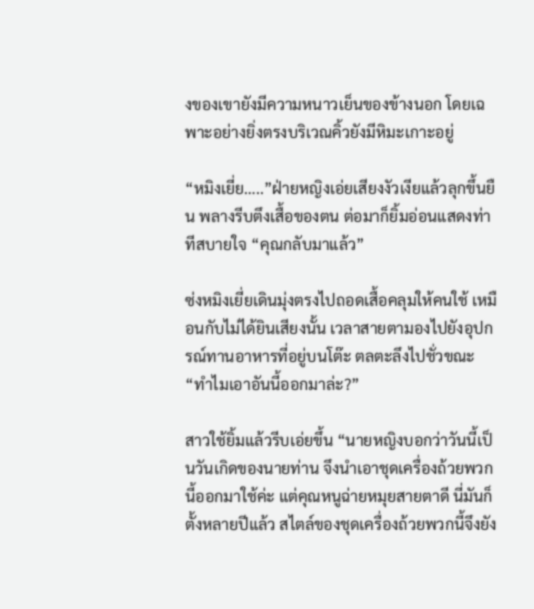งของเขายังมีความหนาวเย็นของข้างนอก โดยเฉพาะอย่างยิ่งตรงบริเวณคิ้วยังมีหิมะเกาะอยู่

“หมิงเยี่ย…..”ฝ่ายหญิงเอ่ยเสียงงัวเงียแล้วลุกขึ้นยืน พลางรีบตึงเสื้อของตน ต่อมาก็ยิ้มอ่อนแสดงท่าทีสบายใจ “คุณกลับมาแล้ว”

ซ่งหมิงเยี่ยเดินมุ่งตรงไปถอดเสื้อคลุมให้คนใช้ เหมือนกับไม่ได้ยินเสียงนั้น เวลาสายตามองไปยังอุปกรณ์ทานอาหารที่อยู่บนโต๊ะ ตลตะลึงไปชั่วขณะ “ทำไมเอาอันนี้ออกมาล่ะ?”

สาวใช้ยิ้มแล้วรีบเอ่ยขึ้น “นายหญิงบอกว่าวันนี้เป็นวันเกิดของนายท่าน จึงนำเอาชุดเครื่องถ้วยพวกนี้ออกมาใช้ค่ะ แต่คุณหนูฉ่ายหมุยสายตาดี นี่มันก็ตั้งหลายปีแล้ว สไตล์ของชุดเครื่องถ้วยพวกนี้จึงยัง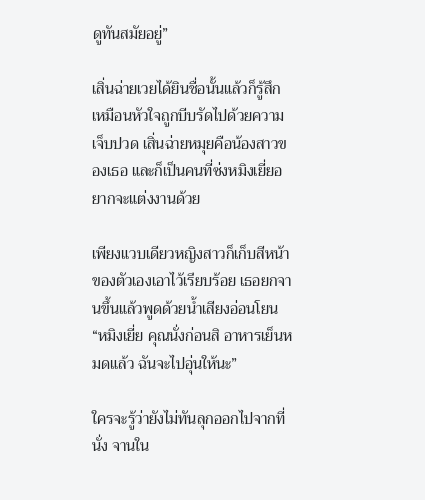ดูทันสมัยอยู่”

เสิ่นฉ่ายเวยได้ยินชื่อนั้นแล้วก็รู้สึกเหมือนหัวใจถูกบีบรัดไปด้วยความเจ็บปวด เสิ่นฉ่ายหมุยคือน้องสาวของเธอ และก็เป็นคนที่ซ่งหมิงเยี่ยอยากจะแต่งงานด้วย

เพียงแวบเดียวหญิงสาวก็เก็บสีหน้าของตัวเองเอาไว้เรียบร้อย เธอยกจานขึ้นแล้วพูดด้วยน้ำเสียงอ่อนโยน “หมิงเยี่ย คุณนั่งก่อนสิ อาหารเย็นหมดแล้ว ฉันจะไปอุ่นให้นะ”

ใครจะรู้ว่ายังไม่ทันลุกออกไปจากที่นั่ง จานใน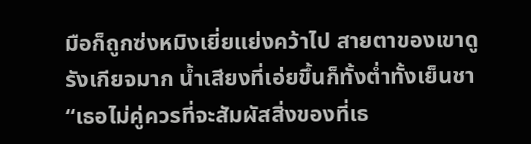มือก็ถูกซ่งหมิงเยี่ยแย่งคว้าไป สายตาของเขาดูรังเกียจมาก น้ำเสียงที่เอ่ยขึ้นก็ทั้งต่ำทั้งเย็นชา “เธอไม่คู่ควรที่จะสัมผัสสิ่งของที่เธ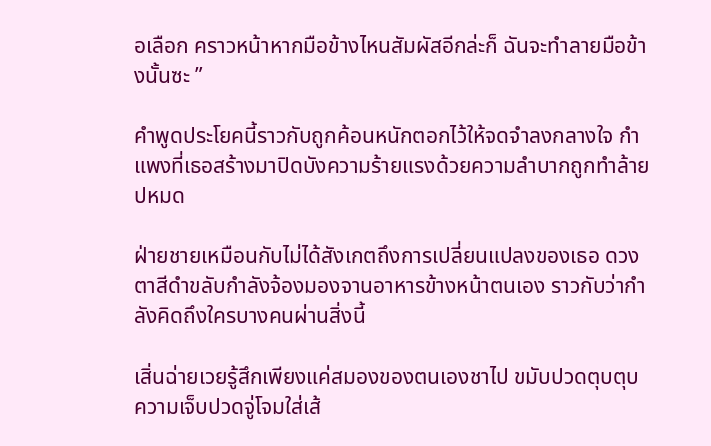อเลือก คราวหน้าหากมือข้างไหนสัมผัสอีกล่ะก็ ฉันจะทำลายมือข้างนั้นซะ ”

คำพูดประโยคนี้ราวกับถูกค้อนหนักตอกไว้ให้จดจำลงกลางใจ กำแพงที่เธอสร้างมาปิดบังความร้ายแรงด้วยความลำบากถูกทำล้ายปหมด

ฝ่ายชายเหมือนกับไม่ได้สังเกตถึงการเปลี่ยนแปลงของเธอ ดวงตาสีดำขลับกำลังจ้องมองจานอาหารข้างหน้าตนเอง ราวกับว่ากำลังคิดถึงใครบางคนผ่านสิ่งนี้

เสิ่นฉ่ายเวยรู้สึกเพียงแค่สมองของตนเองชาไป ขมับปวดตุบตุบ ความเจ็บปวดจู่โจมใส่เส้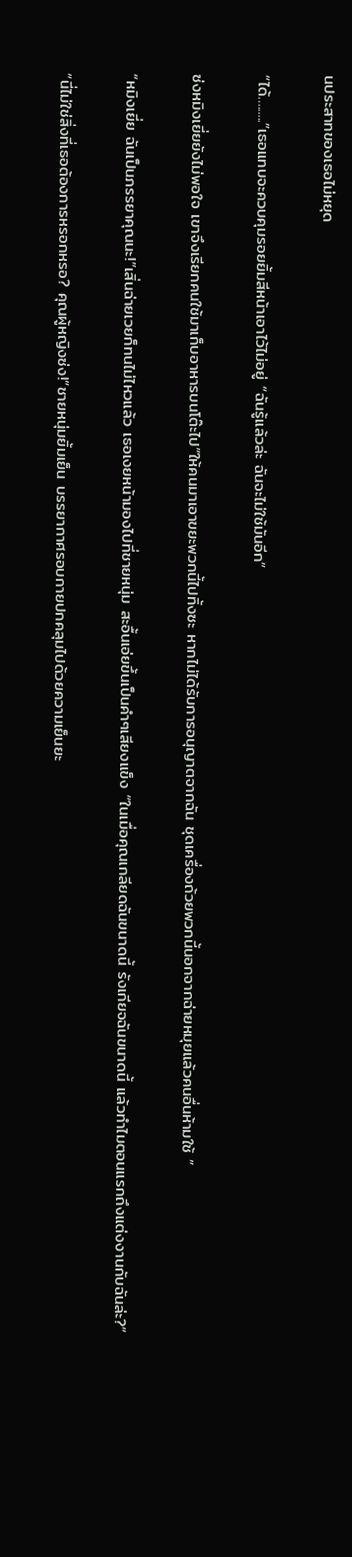นประสาทของเธอไม่หยุด

“ได้…......”เธอแทบจะควบคุมรอยยิ้มสีหน้าเอาไว้ไม่อยู่ “ฉันรู้แล้วล่ะ ฉันจะไม่ใช้มันอีก”

ซ่งหมิงเยี่ยยังไม่พอใจ เขาจึงเรียกคนใช้มาเก็บอาหารบนโต๊ะไป“ให้คนมาเอาขยะพวกนี้ไปทิ้งซะ หากไม่ได้รับการอนุญาตจากฉัน ชุดเครื่องถ้วยพวกนี้นอกจากฉ่ายหมุยแล้วคนอื่นห้ามใช้ ”

“หมิงเยี่ย ฉันเป็นภรรยาคุณนะ!”เสิ่นฉ่ายเวยก็ทนไม่ไหวแล้ว เธอเงยหน้ามองไปที่ชายหนุ่ม สะอื้นเอ่ยขึ้นเป็นคำๆเสียงแข็ง “ในเมื่อคุณเกลียดฉันขนาดนี้ รังเกียจฉันขนาดนี้ แล้วทำไมตอนแรกถึงแต่งงานกับฉันล่ะ?”

“นี่ไม่ใช่สิ่งที่เธอต้องการหรอกหรอ? คุณผู้หญิงซ่ง!”ชายหนุ่มยิ้มเย็น บรรยากาศรอบกายปกคลุมไปด้วยความเย็นยะ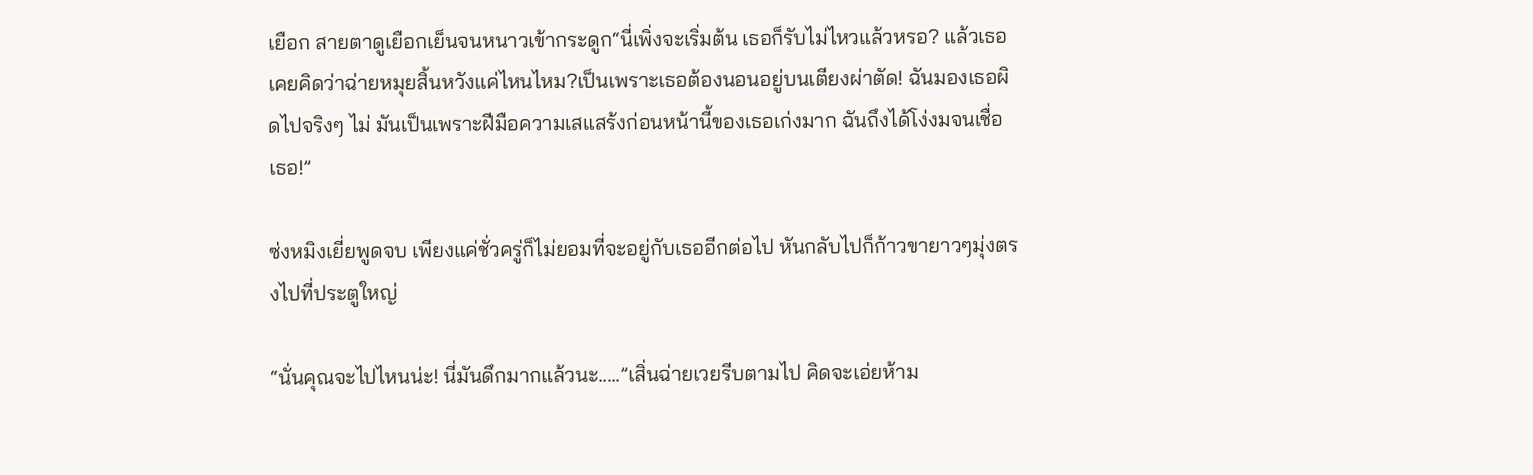เยือก สายตาดูเยือกเย็นจนหนาวเข้ากระดูก“นี่เพิ่งจะเริ่มต้น เธอก็รับไม่ไหวแล้วหรอ? แล้วเธอเคยคิดว่าฉ่ายหมุยสิ้นหวังแค่ไหนไหม?เป็นเพราะเธอต้องนอนอยู่บนเตียงผ่าตัด! ฉันมองเธอผิดไปจริงๆ ไม่ มันเป็นเพราะฝีมือความเสแสร้งก่อนหน้านี้ของเธอเก่งมาก ฉันถึงได้โง่งมจนเชื่อเธอ!”

ซ่งหมิงเยี่ยพูดจบ เพียงแค่ชั่วครู่ก็ไม่ยอมที่จะอยู่กับเธออีกต่อไป หันกลับไปก็ก้าวขายาวๆมุ่งตรงไปที่ประตูใหญ่

“นั่นคุณจะไปไหนน่ะ! นี่มันดึกมากแล้วนะ.....”เสิ่นฉ่ายเวยรีบตามไป คิดจะเอ่ยห้าม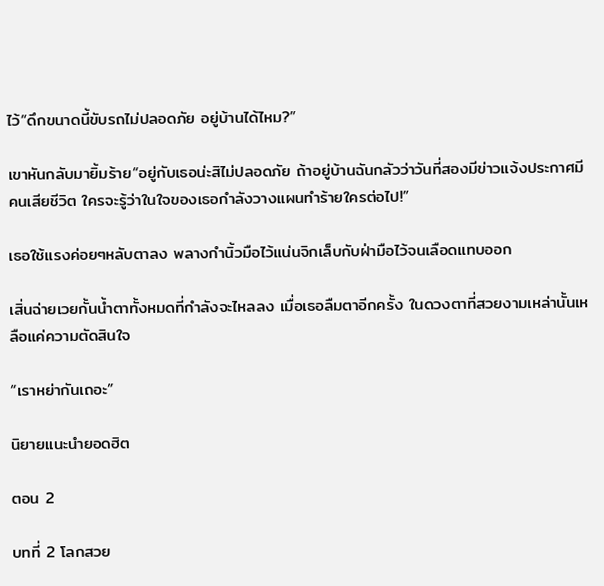ไว้“ดึกขนาดนี้ขับรถไม่ปลอดภัย อยู่บ้านได้ไหม?”

เขาหันกลับมายิ้มร้าย“อยู่กับเธอน่ะสิไม่ปลอดภัย ถ้าอยู่บ้านฉันกลัวว่าวันที่สองมีข่าวแจ้งประกาศมีคนเสียชีวิต ใครจะรู้ว่าในใจของเธอกำลังวางแผนทำร้ายใครต่อไป!”

เธอใช้แรงค่อยๆหลับตาลง พลางกำนิ้วมือไว้แน่นจิกเล็บกับฝ่ามือไว้จนเลือดแทบออก

เสิ่นฉ่ายเวยกั้นน้ำตาทั้งหมดที่กำลังจะไหลลง เมื่อเธอลืมตาอีกครั้ง ในดวงตาที่สวยงามเหล่านั้นเหลือแค่ความตัดสินใจ

“เราหย่ากันเถอะ”

นิยายแนะนำยอดฮิต

ตอน 2

บทที่ 2 โลกสวย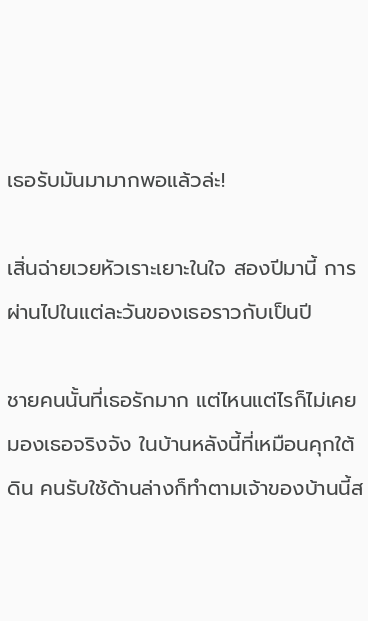เธอรับมันมามากพอแล้วล่ะ!

เสิ่นฉ่ายเวยหัวเราะเยาะในใจ สองปีมานี้ การผ่านไปในแต่ละวันของเธอราวกับเป็นปี

ชายคนนั้นที่เธอรักมาก แต่ไหนแต่ไรก็ไม่เคยมองเธอจริงจัง ในบ้านหลังนี้ที่เหมือนคุกใต้ดิน คนรับใช้ด้านล่างก็ทำตามเจ้าของบ้านนี้ส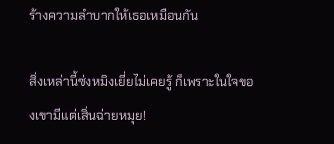ร้างความลำบากให้เธอเหมือนกัน

สิ่งเหล่านี้ซ่งหมิงเยี่ยไม่เคยรู้ ก็เพราะในใจของเขามีแต่เสิ่นฉ่ายหมุย!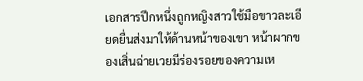เอกสารปึกหนึ่งถูกหญิงสาวใช้มือขาวละเอียดยื่นส่งมาให้ด้านหน้าของเขา หน้าผากของเสิ่นฉ่ายเวยมีร่องรอยของความเห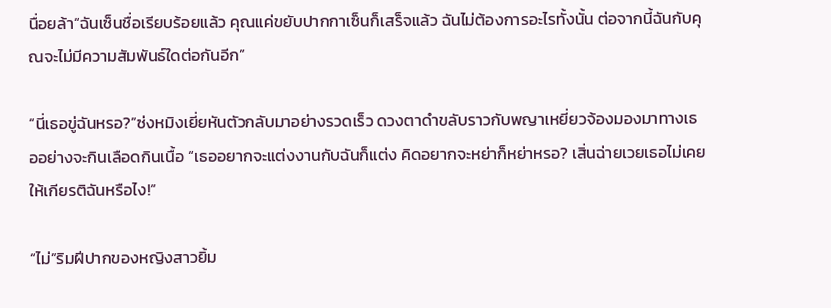นื่อยล้า“ฉันเซ็นชื่อเรียบร้อยแล้ว คุณแค่ขยับปากกาเซ็นก็เสร็จแล้ว ฉันไม่ต้องการอะไรทั้งนั้น ต่อจากนี้ฉันกับคุณจะไม่มีความสัมพันธ์ใดต่อกันอีก”

“นี่เธอขู่ฉันหรอ?”ซ่งหมิงเยี่ยหันตัวกลับมาอย่างรวดเร็ว ดวงตาดำขลับราวกับพญาเหยี่ยวจ้องมองมาทางเธออย่างจะกินเลือดกินเนื้อ “เธออยากจะแต่งงานกับฉันก็แต่ง คิดอยากจะหย่าก็หย่าหรอ? เสิ่นฉ่ายเวยเธอไม่เคยให้เกียรติฉันหรือไง!”

“ไม่”ริมฝีปากของหญิงสาวยิ้ม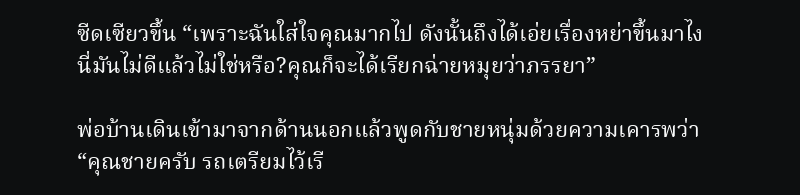ซีดเซียวขึ้น “เพราะฉันใส่ใจคุณมากไป ดังนั้นถึงได้เอ่ยเรื่องหย่าขึ้นมาไง นี่มันไม่ดีแล้วไม่ใช่หรือ?คุณก็จะได้เรียกฉ่ายหมุยว่าภรรยา”

พ่อบ้านเดินเข้ามาจากด้านนอกแล้วพูดกับชายหนุ่มด้วยความเคารพว่า“คุณชายครับ รถเตรียมไว้เรี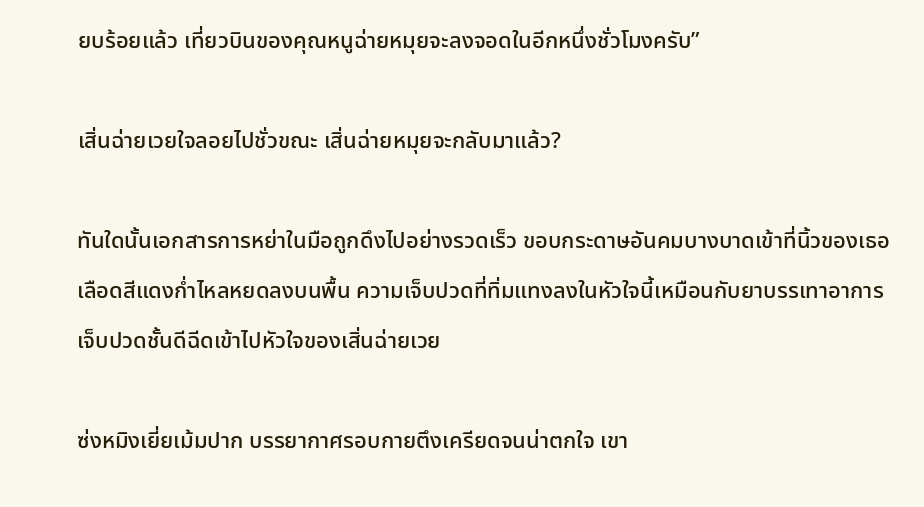ยบร้อยแล้ว เที่ยวบินของคุณหนูฉ่ายหมุยจะลงจอดในอีกหนึ่งชั่วโมงครับ”

เสิ่นฉ่ายเวยใจลอยไปชั่วขณะ เสิ่นฉ่ายหมุยจะกลับมาแล้ว?

ทันใดนั้นเอกสารการหย่าในมือถูกดึงไปอย่างรวดเร็ว ขอบกระดาษอันคมบางบาดเข้าที่นิ้วของเธอ เลือดสีแดงก่ำไหลหยดลงบนพื้น ความเจ็บปวดที่ทิ่มแทงลงในหัวใจนี้เหมือนกับยาบรรเทาอาการเจ็บปวดชั้นดีฉีดเข้าไปหัวใจของเสิ่นฉ่ายเวย

ซ่งหมิงเยี่ยเม้มปาก บรรยากาศรอบกายตึงเครียดจนน่าตกใจ เขา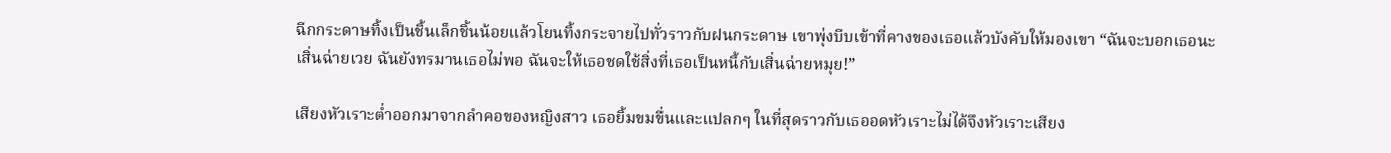ฉีกกระดาษทิ้งเป็นชิ้นเล็กชิ้นน้อยแล้วโยนทิ้งกระจายไปทั่วราวกับฝนกระดาษ เขาพุ่งบีบเข้าที่คางของเธอแล้วบังคับให้มองเขา “ฉันจะบอกเธอนะเสิ่นฉ่ายเวย ฉันยังทรมานเธอไม่พอ ฉันจะให้เธอชดใช้สิ่งที่เธอเป็นหนี้กับเสิ่นฉ่ายหมุย!”

เสียงหัวเราะต่ำออกมาจากลำคอของหญิงสาว เธอยิ้มขมขื่นและแปลกๆ ในที่สุดราวกับเธออดหัวเราะไม่ได้จึงหัวเราะเสียง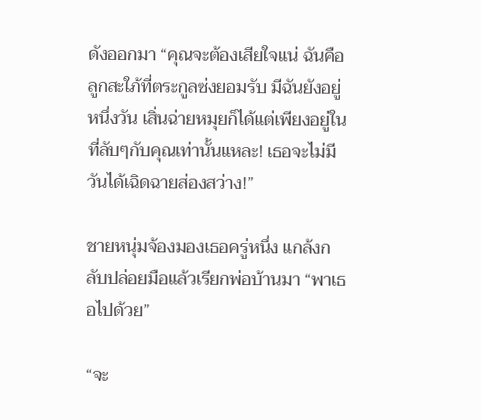ดังออกมา “คุณจะต้องเสียใจแน่ ฉันคือลูกสะใภ้ที่ตระกูลซ่งยอมรับ มีฉันยังอยู่หนึ่งวัน เสิ่นฉ่ายหมุยก็ได้แต่เพียงอยู่ในที่ลับๆกับคุณเท่านั้นแหละ! เธอจะไม่มีวันได้เฉิดฉายส่องสว่าง!”

ชายหนุ่มจ้องมองเธอครู่หนึ่ง แกล้งกลับปล่อยมือแล้วเรียกพ่อบ้านมา “พาเธอไปด้วย”

“จะ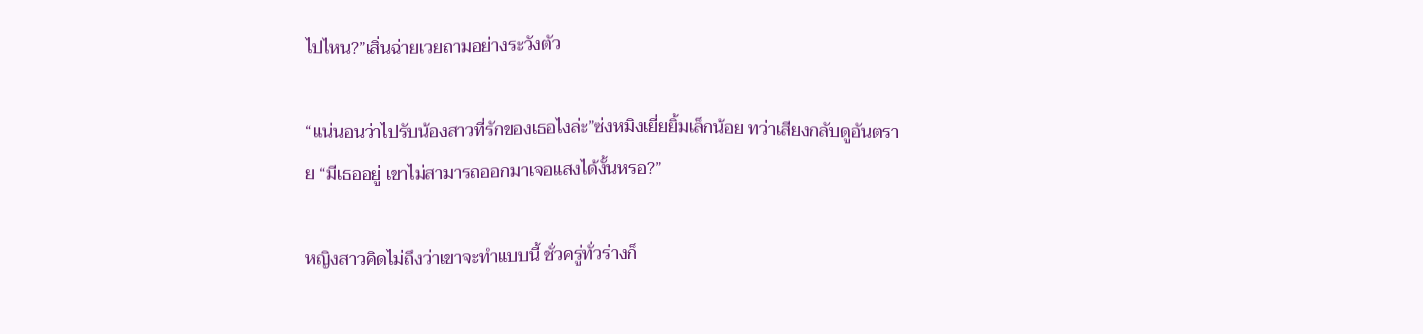ไปไหน?”เสิ่นฉ่ายเวยถามอย่างระวังตัว

“แน่นอนว่าไปรับน้องสาวที่รักของเธอไงล่ะ”ซ่งหมิงเยี่ยยิ้มเล็กน้อย ทว่าเสียงกลับดูอันตราย “มีเธออยู่ เขาไม่สามารถออกมาเจอแสงได้งั้นหรอ?”

หญิงสาวคิดไม่ถึงว่าเขาจะทำแบบนี้ ชั่วครู่ทั่วร่างก็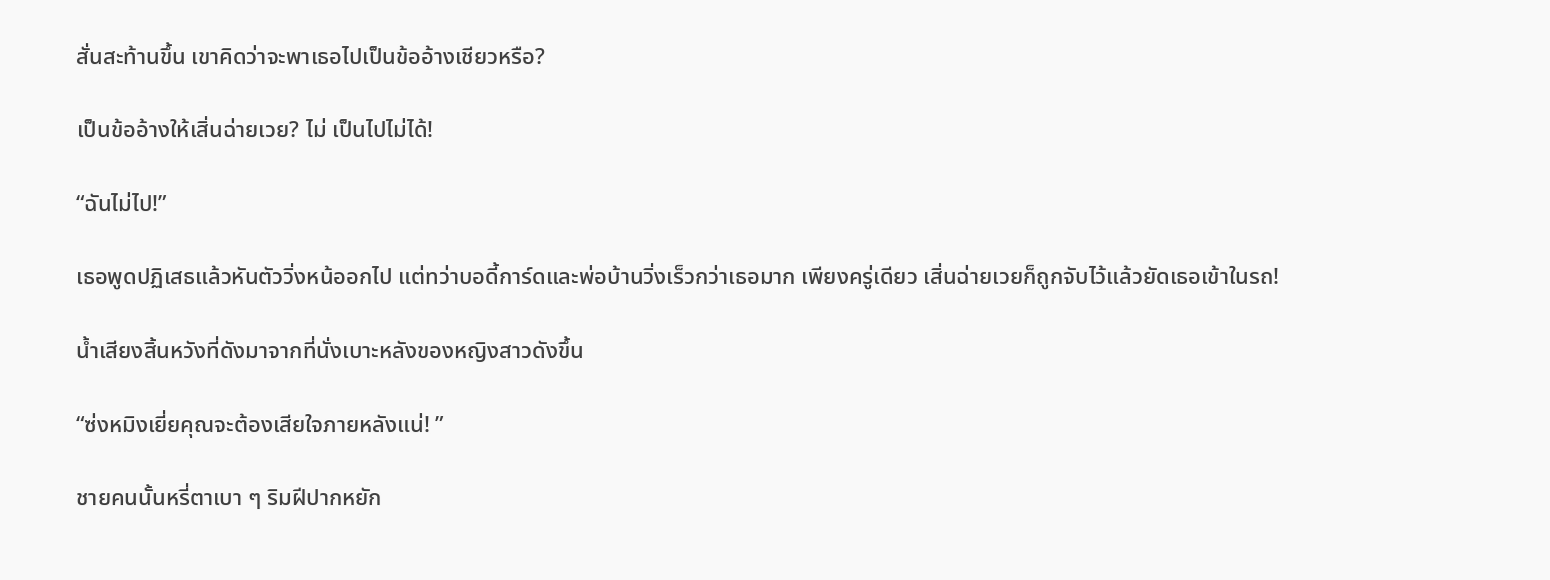สั่นสะท้านขึ้น เขาคิดว่าจะพาเธอไปเป็นข้ออ้างเชียวหรือ?

เป็นข้ออ้างให้เสิ่นฉ่ายเวย? ไม่ เป็นไปไม่ได้!

“ฉันไม่ไป!”

เธอพูดปฏิเสธแล้วหันตัววิ่งหน้ออกไป แต่ทว่าบอดี้การ์ดและพ่อบ้านวิ่งเร็วกว่าเธอมาก เพียงครู่เดียว เสิ่นฉ่ายเวยก็ถูกจับไว้แล้วยัดเธอเข้าในรถ!

น้ำเสียงสิ้นหวังที่ดังมาจากที่นั่งเบาะหลังของหญิงสาวดังขึ้น

“ซ่งหมิงเยี่ยคุณจะต้องเสียใจภายหลังแน่! ”

ชายคนนั้นหรี่ตาเบา ๆ ริมฝีปากหยัก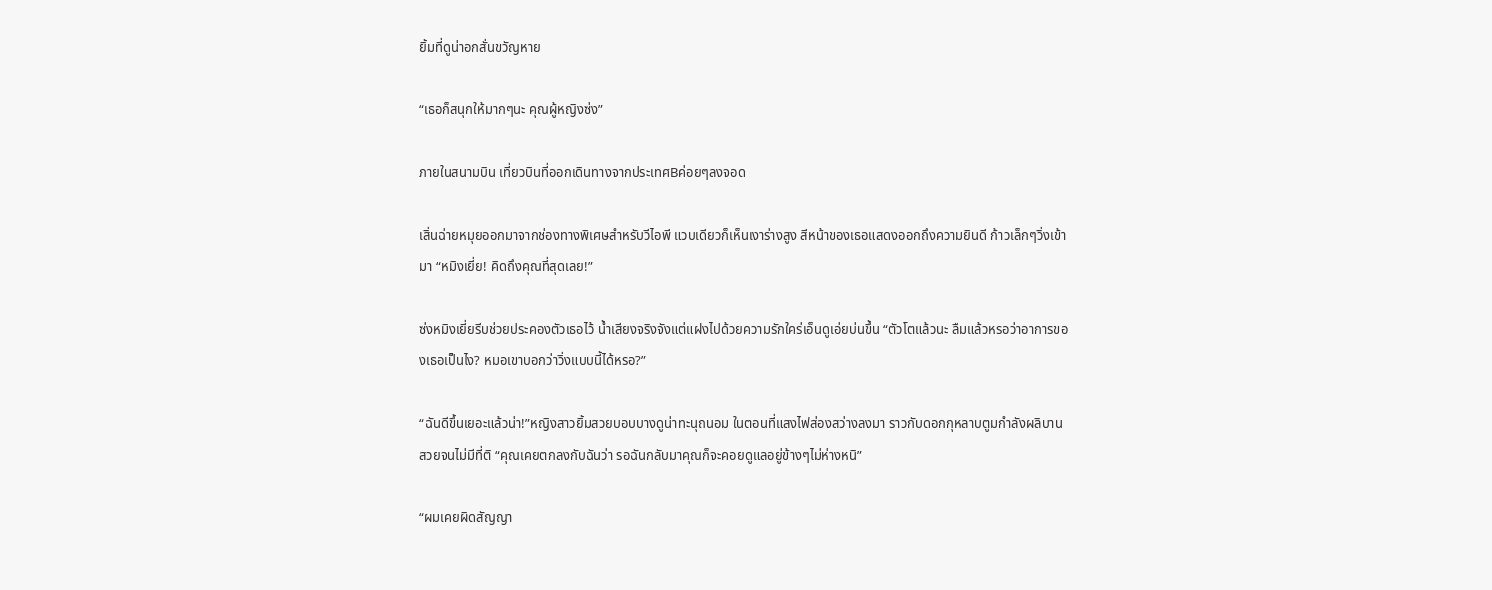ยิ้มที่ดูน่าอกสั่นขวัญหาย

“เธอก็สนุกให้มากๆนะ คุณผู้หญิงซ่ง”

ภายในสนามบิน เที่ยวบินที่ออกเดินทางจากประเทศBค่อยๆลงจอด

เสิ่นฉ่ายหมุยออกมาจากช่องทางพิเศษสำหรับวีไอพี แวบเดียวก็เห็นเงาร่างสูง สีหน้าของเธอแสดงออกถึงความยินดี ก้าวเล็กๆวิ่งเข้ามา “หมิงเยี่ย! คิดถึงคุณที่สุดเลย!”

ซ่งหมิงเยี่ยรีบช่วยประคองตัวเธอไว้ น้ำเสียงจริงจังแต่แฝงไปด้วยความรักใคร่เอ็นดูเอ่ยบ่นขึ้น “ตัวโตแล้วนะ ลืมแล้วหรอว่าอาการของเธอเป็นไง? หมอเขาบอกว่าวิ่งแบบนี้ได้หรอ?”

“ฉันดีขึ้นเยอะแล้วน่า!”หญิงสาวยิ้มสวยบอบบางดูน่าทะนุถนอม ในตอนที่แสงไฟส่องสว่างลงมา ราวกับดอกกุหลาบตูมกำลังผลิบาน สวยจนไม่มีที่ติ “คุณเคยตกลงกับฉันว่า รอฉันกลับมาคุณก็จะคอยดูแลอยู่ข้างๆไม่ห่างหนิ”

“ผมเคยผิดสัญญา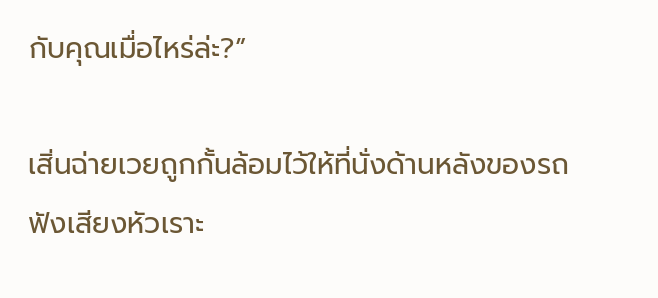กับคุณเมื่อไหร่ล่ะ?”

เสิ่นฉ่ายเวยถูกกั้นล้อมไว้ให้ที่นั่งด้านหลังของรถ ฟังเสียงหัวเราะ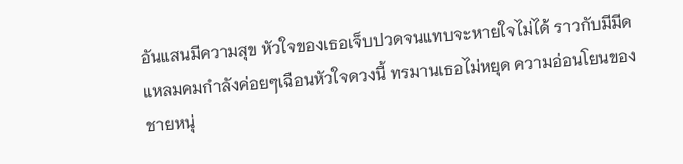อันแสนมีความสุข หัวใจของเธอเจ็บปวดจนแทบจะหายใจไม่ได้ ราวกับมีมีดแหลมคมกำลังค่อยๆเฉือนหัวใจดวงนี้ ทรมานเธอไม่หยุด ความอ่อนโยนของชายหนุ่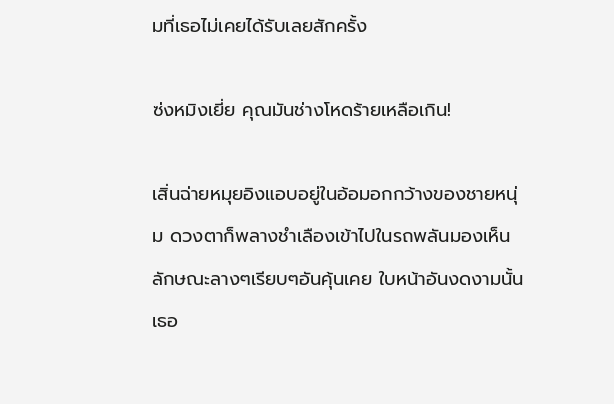มที่เธอไม่เคยได้รับเลยสักครั้ง

ซ่งหมิงเยี่ย คุณมันช่างโหดร้ายเหลือเกิน!

เสิ่นฉ่ายหมุยอิงแอบอยู่ในอ้อมอกกว้างของชายหนุ่ม ดวงตาก็พลางชำเลืองเข้าไปในรถพลันมองเห็นลักษณะลางๆเรียบๆอันคุ้นเคย ใบหน้าอันงดงามนั้นเธอ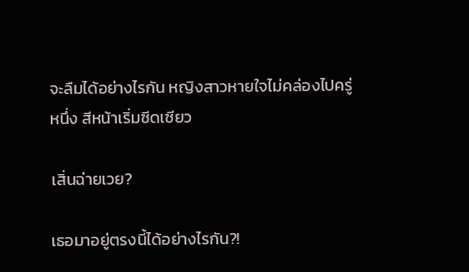จะลืมได้อย่างไรกัน หญิงสาวหายใจไม่คล่องไปครู่หนึ่ง สีหน้าเริ่มซีดเซียว

เสิ่นฉ่ายเวย?

เธอมาอยู่ตรงนี้ได้อย่างไรกัน?!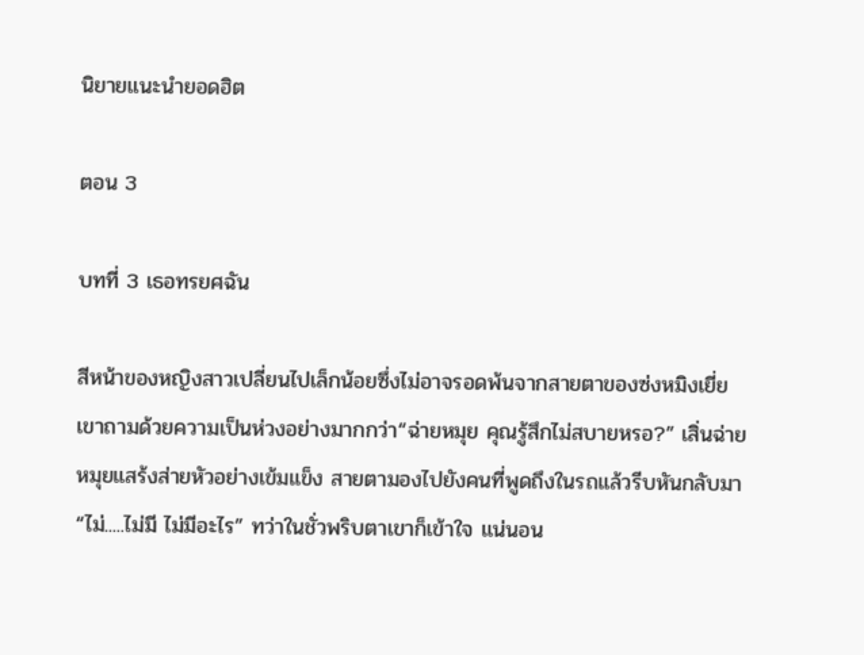นิยายแนะนำยอดฮิต

ตอน 3

บทที่ 3 เธอทรยศฉัน

สีหน้าของหญิงสาวเปลี่ยนไปเล็กน้อยซึ่งไม่อาจรอดพ้นจากสายตาของซ่งหมิงเยี่ย เขาถามด้วยความเป็นห่วงอย่างมากกว่า“ฉ่ายหมุย คุณรู้สึกไม่สบายหรอ?” เสิ่นฉ่ายหมุยแสร้งส่ายหัวอย่างเข้มแข็ง สายตามองไปยังคนที่พูดถึงในรถแล้วรีบหันกลับมา “ไม่.....ไม่มี ไม่มีอะไร” ทว่าในชั่วพริบตาเขาก็เข้าใจ แน่นอน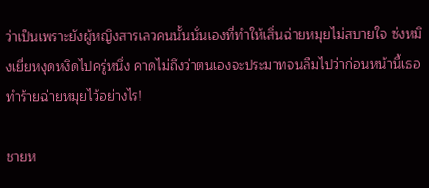ว่าเป็นเพราะยังผู้หญิงสารเลวคนนั้นนั่นเองที่ทำให้เสิ่นฉ่ายหมุยไม่สบายใจ ซ่งหมิงเยี่ยหงุดหงิดไปครู่หนึ่ง คาดไม่ถึงว่าตนเองจะประมาทจนลืมไปว่าก่อนหน้านี้เธอทำร้ายฉ่ายหมุยไว้อย่างไร!

ชายห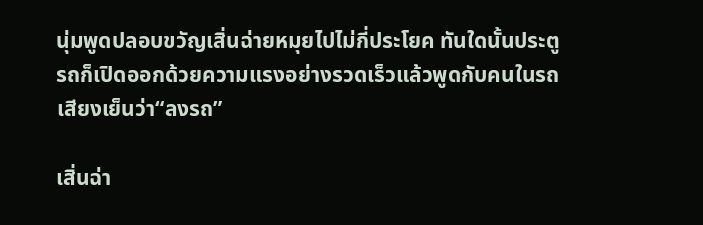นุ่มพูดปลอบขวัญเสิ่นฉ่ายหมุยไปไม่กี่ประโยค ทันใดนั้นประตูรถก็เปิดออกด้วยความแรงอย่างรวดเร็วแล้วพูดกับคนในรถเสียงเย็นว่า“ลงรถ”

เสิ่นฉ่า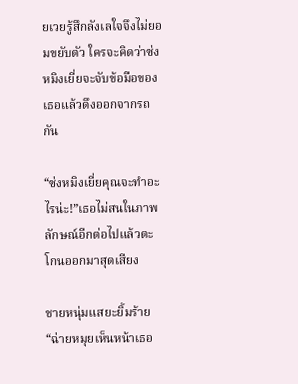ยเวยรู้สึกลังเลใจจึงไม่ยอมขยับตัว ใครจะคิดว่าซ่งหมิงเยี่ยจะจับข้อมือของเธอแล้วดึงออกจากรถกัน

“ซ่งหมิงเยี่ยคุณจะทำอะไรน่ะ!”เธอไม่สนในภาพลักษณ์อีกต่อไปแล้วตะโกนออกมาสุดเสียง

ชายหนุ่มแสยะยิ้มร้าย“ฉ่ายหมุยเห็นหน้าเธอ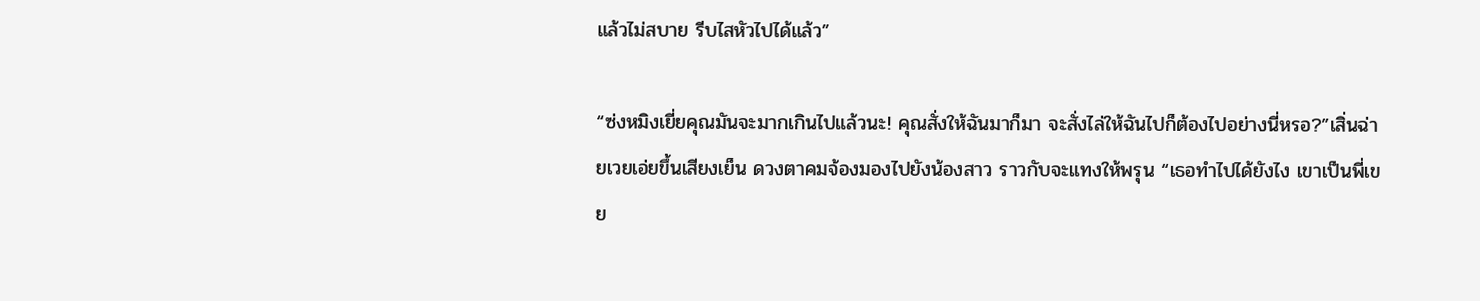แล้วไม่สบาย รีบไสหัวไปได้แล้ว”

“ซ่งหมิงเยี่ยคุณมันจะมากเกินไปแล้วนะ! คุณสั่งให้ฉันมาก็มา จะสั่งไล่ให้ฉันไปก็ต้องไปอย่างนี่หรอ?”เสิ่นฉ่ายเวยเอ่ยขึ้นเสียงเย็น ดวงตาคมจ้องมองไปยังน้องสาว ราวกับจะแทงให้พรุน “เธอทำไปได้ยังไง เขาเป็นพี่เขย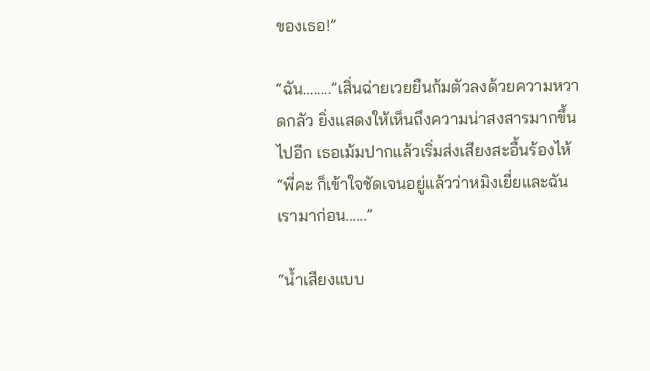ของเธอ!”

“ฉัน….....”เสิ่นฉ่ายเวยยืนก้มตัวลงด้วยความหวาดกลัว ยิ่งแสดงให้เห็นถึงความน่าสงสารมากขึ้นไปอีก เธอเม้มปากแล้วเริ่มส่งเสียงสะอื้นร้องไห้ “พี่คะ ก็เข้าใจชัดเจนอยู่แล้วว่าหมิงเยี่ยและฉันเรามาก่อน......”

“น้ำเสียงแบบ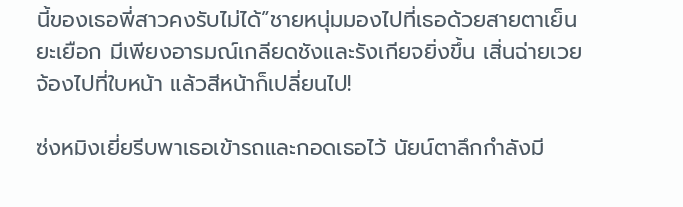นี้ของเธอพี่สาวคงรับไม่ได้”ชายหนุ่มมองไปที่เธอด้วยสายตาเย็นยะเยือก มีเพียงอารมณ์เกลียดชังและรังเกียจยิ่งขึ้น เสิ่นฉ่ายเวยจ้องไปที่ใบหน้า แล้วสีหน้าก็เปลี่ยนไป!

ซ่งหมิงเยี่ยรีบพาเธอเข้ารถและกอดเธอไว้ นัยน์ตาลึกกำลังมี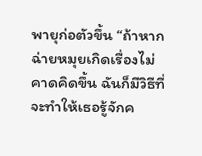พายุก่อตัวขึ้น “ถ้าหากฉ่ายหมุยเกิดเรื่องไม่คาดคิดขึ้น ฉันก็มีวิธีที่จะทำให้เธอรู้จักค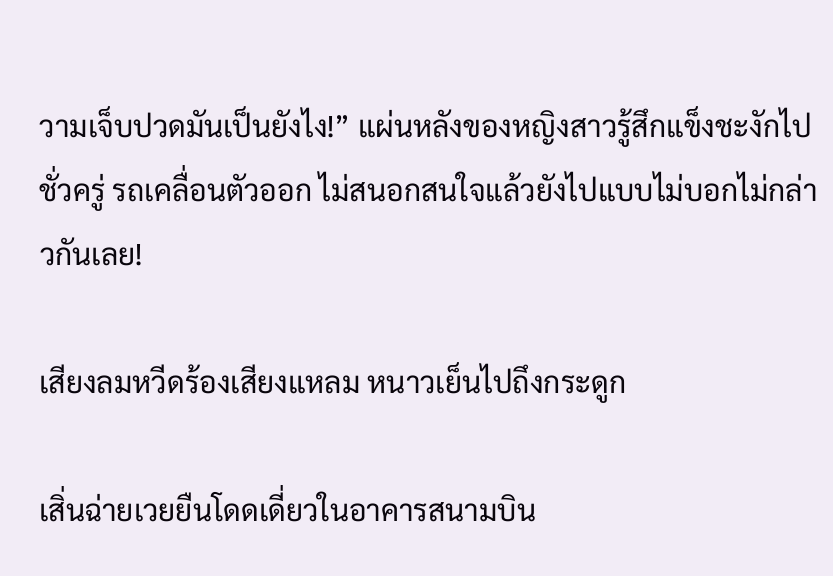วามเจ็บปวดมันเป็นยังไง!” แผ่นหลังของหญิงสาวรู้สึกแข็งชะงักไปชั่วครู่ รถเคลื่อนตัวออก ไม่สนอกสนใจแล้วยังไปแบบไม่บอกไม่กล่าวกันเลย!

เสียงลมหวีดร้องเสียงแหลม หนาวเย็นไปถึงกระดูก

เสิ่นฉ่ายเวยยืนโดดเดี่ยวในอาคารสนามบิน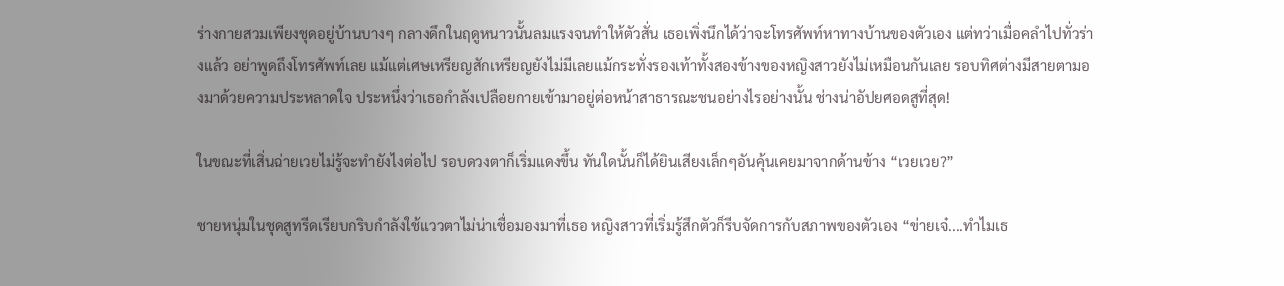ร่างกายสวมเพียงชุดอยู่บ้านบางๆ กลางดึกในฤดูหนาวนั้นลมแรงจนทำให้ตัวสั่น เธอเพิ่งนึกได้ว่าจะโทรศัพท์หาทางบ้านของตัวเอง แต่ทว่าเมื่อคลำไปทั่วร่างแล้ว อย่าพูดถึงโทรศัพท์เลย แม้แต่เศษเหรียญสักเหรียญยังไม่มีเลยแม้กระทั่งรองเท้าทั้งสองข้างของหญิงสาวยังไม่เหมือนกันเลย รอบทิศต่างมีสายตามองมาด้วยความประหลาดใจ ประหนึ่งว่าเธอกำลังเปลือยกายเข้ามาอยู่ต่อหน้าสาธารณะชนอย่างไรอย่างนั้น ช่างน่าอัปยศอดสูที่สุด!

ในขณะที่เสิ่นฉ่ายเวยไม่รู้จะทำยังไงต่อไป รอบดวงตาก็เริ่มแดงขึ้น ทันใดนั้นก็ได้ยินเสียงเล็กๆอันคุ้นเคยมาจากด้านข้าง “เวยเวย?”

ชายหนุ่มในชุดสูทรีดเรียบกริบกำลังใช้แววตาไม่น่าเชื่อมองมาที่เธอ หญิงสาวที่เริ่มรู้สึกตัวก็รีบจัดการกับสภาพของตัวเอง “ข่ายเจ๋....ทำไมเธ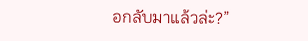อกลับมาแล้วล่ะ?”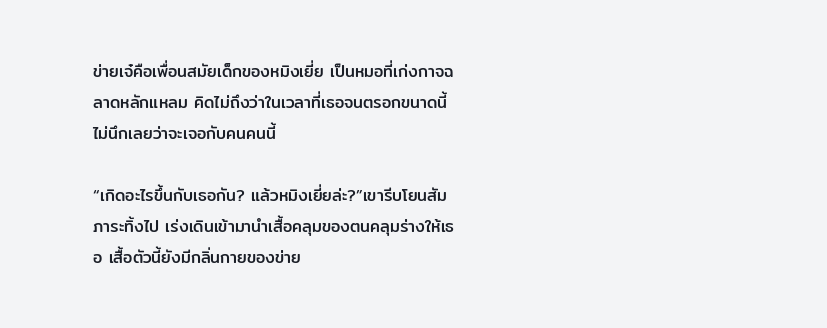ข่ายเจ๋คือเพื่อนสมัยเด็กของหมิงเยี่ย เป็นหมอที่เก่งกาจฉลาดหลักแหลม คิดไม่ถึงว่าในเวลาที่เธอจนตรอกขนาดนี้ไม่นึกเลยว่าจะเจอกับคนคนนี้

“เกิดอะไรขึ้นกับเธอกัน? แล้วหมิงเยี่ยล่ะ?”เขารีบโยนสัมภาระทิ้งไป เร่งเดินเข้ามานำเสื้อคลุมของตนคลุมร่างให้เธอ เสื้อตัวนี้ยังมีกลิ่นกายของข่าย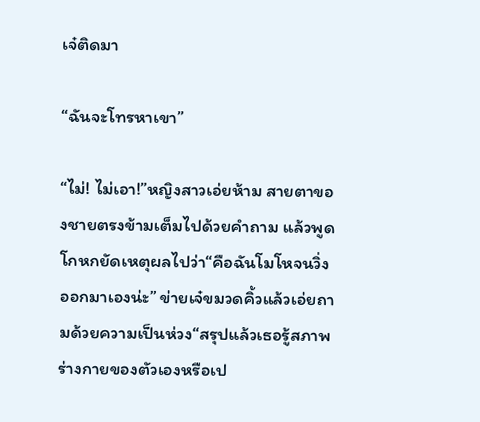เจ๋ติดมา

“ฉันจะโทรหาเขา”

“ไม่! ไม่เอา!”หญิงสาวเอ่ยห้าม สายตาของชายตรงข้ามเต็มไปด้วยคำถาม แล้วพูดโกหกยัดเหตุผลไปว่า“คือฉันโมโหจนวิ่งออกมาเองน่ะ” ข่ายเจ๋ขมวดคิ้วแล้วเอ่ยถามด้วยความเป็นห่วง“สรุปแล้วเธอรู้สภาพร่างกายของตัวเองหรือเป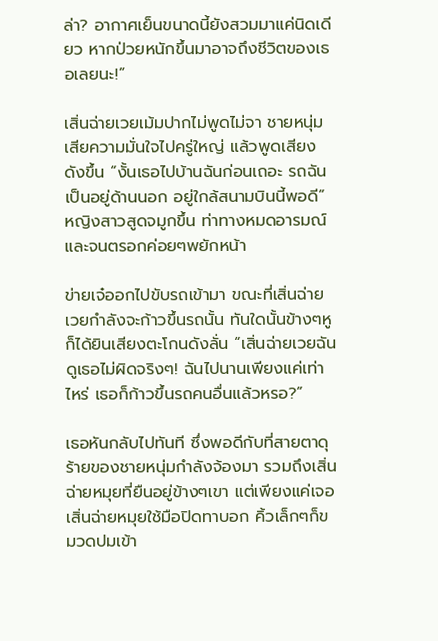ล่า? อากาศเย็นขนาดนี้ยังสวมมาแค่นิดเดียว หากป่วยหนักขึ้นมาอาจถึงชีวิตของเธอเลยนะ!”

เสิ่นฉ่ายเวยเม้มปากไม่พูดไม่จา ชายหนุ่มเสียความมั่นใจไปครู่ใหญ่ แล้วพูดเสียงดังขึ้น “งั้นเธอไปบ้านฉันก่อนเถอะ รถฉันเป็นอยู่ด้านนอก อยู่ใกล้สนามบินนี้พอดี” หญิงสาวสูดจมูกขึ้น ท่าทางหมดอารมณ์และจนตรอกค่อยๆพยักหน้า

ข่ายเจ๋ออกไปขับรถเข้ามา ขณะที่เสิ่นฉ่ายเวยกำลังจะก้าวขึ้นรถนั้น ทันใดนั้นข้างๆหูก็ได้ยินเสียงตะโกนดังลั่น “เสิ่นฉ่ายเวยฉันดูเธอไม่ผิดจริงๆ! ฉันไปนานเพียงแค่เท่าไหร่ เธอก็ก้าวขึ้นรถคนอื่นแล้วหรอ?”

เธอหันกลับไปทันที ซึ่งพอดีกับที่สายตาดุร้ายของชายหนุ่มกำลังจ้องมา รวมถึงเสิ่นฉ่ายหมุยที่ยืนอยู่ข้างๆเขา แต่เพียงแค่เจอเสิ่นฉ่ายหมุยใช้มือปิดทาบอก คิ้วเล็กๆก็ขมวดปมเข้า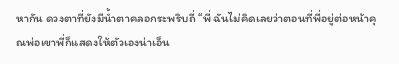หากัน ดวงตาที่ยังมีน้ำตาคลอกระพริบถี่ “พี่ ฉันไม่คิดเลยว่าตอนที่พี่อยู่ต่อหน้าคุณพ่อเขาพี่ก็แสดงให้ตัวเองน่าเอ็น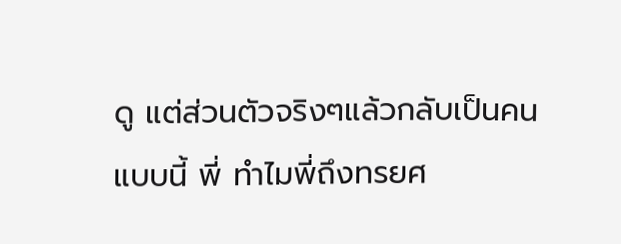ดู แต่ส่วนตัวจริงๆแล้วกลับเป็นคนแบบนี้ พี่ ทำไมพี่ถึงทรยศ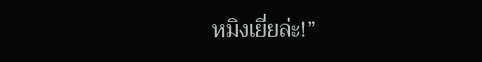หมิงเยี่ยล่ะ!”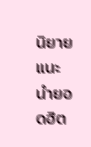นิยายแนะนำยอดฮิต